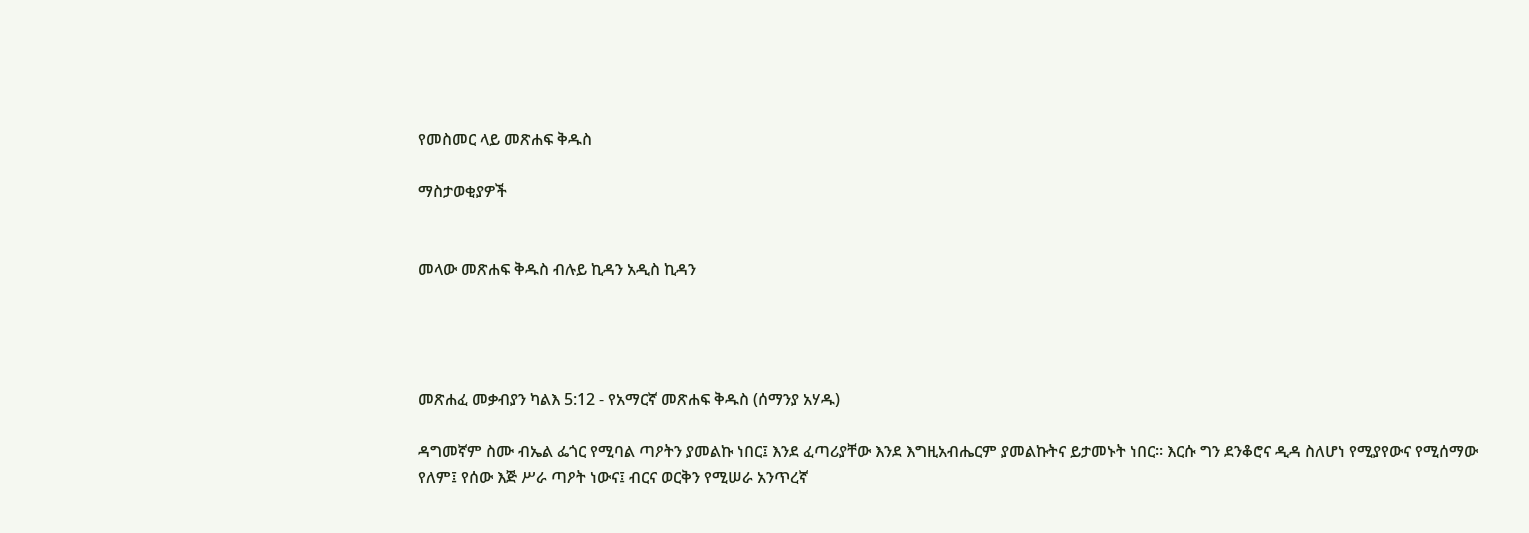የመስመር ላይ መጽሐፍ ቅዱስ

ማስታወቂያዎች


መላው መጽሐፍ ቅዱስ ብሉይ ኪዳን አዲስ ኪዳን




መጽሐፈ መቃብያን ካልእ 5:12 - የአማርኛ መጽሐፍ ቅዱስ (ሰማንያ አሃዱ)

ዳግመኛም ስሙ ብኤል ፌጎር የሚባል ጣዖትን ያመልኩ ነበር፤ እንደ ፈጣሪያቸው እንደ እግዚአብሔርም ያመልኩትና ይታመኑት ነበር። እርሱ ግን ደንቆሮና ዲዳ ስለሆነ የሚያየውና የሚሰማው የለም፤ የሰው እጅ ሥራ ጣዖት ነውና፤ ብርና ወርቅን የሚሠራ አንጥረኛ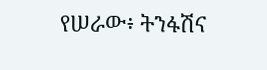የሠራው፥ ትንፋሽና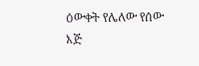ዕውቀት የሌለው የሰው እጅ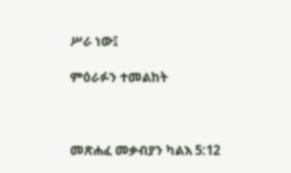ሥራ ነው፤

ምዕራፉን ተመልከት



መጽሐፈ መቃብያን ካልእ 5:12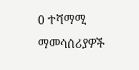0 ተሻማሚ ማመሳሰሪያዎች